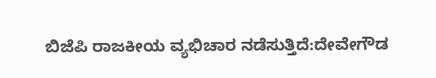ಬಿಜೆಪಿ ರಾಜಕೀಯ ವ್ಯಭಿಚಾರ ನಡೆಸುತ್ತಿದೆ:ದೇವೇಗೌಡ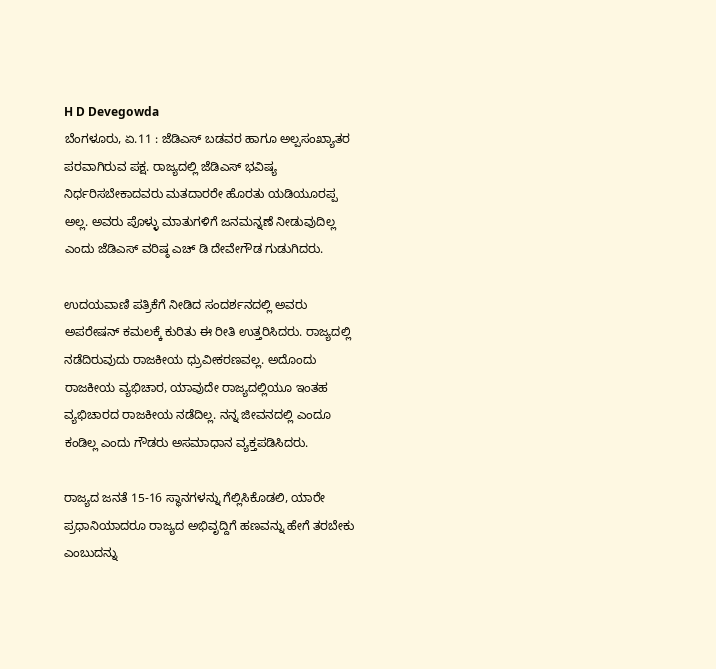H D Devegowda
ಬೆಂಗಳೂರು, ಏ.11 : ಜೆಡಿಎಸ್ ಬಡವರ ಹಾಗೂ ಅಲ್ಪಸಂಖ್ಯಾತರ ಪರವಾಗಿರುವ ಪಕ್ಷ. ರಾಜ್ಯದಲ್ಲಿ ಜೆಡಿಎಸ್ ಭವಿಷ್ಯ ನಿರ್ಧರಿಸಬೇಕಾದವರು ಮತದಾರರೇ ಹೊರತು ಯಡಿಯೂರಪ್ಪ ಅಲ್ಲ. ಅವರು ಪೊಳ್ಳು ಮಾತುಗಳಿಗೆ ಜನಮನ್ನಣೆ ನೀಡುವುದಿಲ್ಲ ಎಂದು ಜೆಡಿಎಸ್ ವರಿಷ್ಠ ಎಚ್ ಡಿ ದೇವೇಗೌಡ ಗುಡುಗಿದರು.

ಉದಯವಾಣಿ ಪತ್ರಿಕೆಗೆ ನೀಡಿದ ಸಂದರ್ಶನದಲ್ಲಿ ಅವರು ಅಪರೇಷನ್ ಕಮಲಕ್ಕೆ ಕುರಿತು ಈ ರೀತಿ ಉತ್ತರಿಸಿದರು. ರಾಜ್ಯದಲ್ಲಿ ನಡೆದಿರುವುದು ರಾಜಕೀಯ ಧ್ರುವೀಕರಣವಲ್ಲ. ಅದೊಂದು ರಾಜಕೀಯ ವ್ಯಭಿಚಾರ, ಯಾವುದೇ ರಾಜ್ಯದಲ್ಲಿಯೂ ಇಂತಹ ವ್ಯಭಿಚಾರದ ರಾಜಕೀಯ ನಡೆದಿಲ್ಲ. ನನ್ನ ಜೀವನದಲ್ಲಿ ಎಂದೂ ಕಂಡಿಲ್ಲ ಎಂದು ಗೌಡರು ಅಸಮಾಧಾನ ವ್ಯಕ್ತಪಡಿಸಿದರು.

ರಾಜ್ಯದ ಜನತೆ 15-16 ಸ್ಥಾನಗಳನ್ನು ಗೆಲ್ಲಿಸಿಕೊಡಲಿ, ಯಾರೇ ಪ್ರಧಾನಿಯಾದರೂ ರಾಜ್ಯದ ಅಭಿವೃದ್ದಿಗೆ ಹಣವನ್ನು ಹೇಗೆ ತರಬೇಕು ಎಂಬುದನ್ನು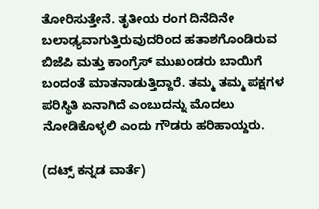ತೋರಿಸುತ್ತೇನೆ. ತೃತೀಯ ರಂಗ ದಿನೆದಿನೇ ಬಲಾಢ್ಯವಾಗುತ್ತಿರುವುದರಿಂದ ಹತಾಶಗೊಂಡಿರುವ ಬಿಜೆಪಿ ಮತ್ತು ಕಾಂಗ್ರೆಸ್ ಮುಖಂಡರು ಬಾಯಿಗೆ ಬಂದಂತೆ ಮಾತನಾಡುತ್ತಿದ್ದಾರೆ. ತಮ್ಮ ತಮ್ಮ ಪಕ್ಷಗಳ ಪರಿಸ್ಥಿತಿ ಏನಾಗಿದೆ ಎಂಬುದನ್ನು ಮೊದಲು ನೋಡಿಕೊಳ್ಳಲಿ ಎಂದು ಗೌಡರು ಹರಿಹಾಯ್ದರು.

(ದಟ್ಸ್ ಕನ್ನಡ ವಾರ್ತೆ)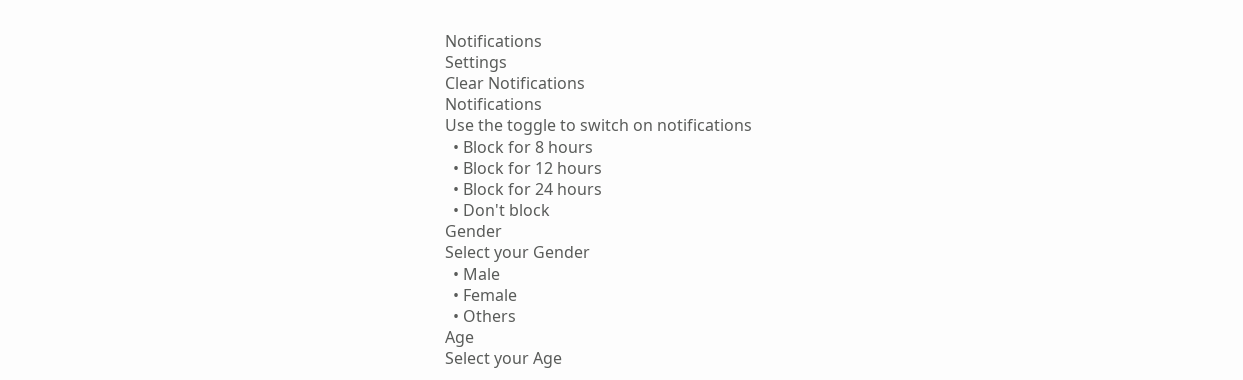Notifications
Settings
Clear Notifications
Notifications
Use the toggle to switch on notifications
  • Block for 8 hours
  • Block for 12 hours
  • Block for 24 hours
  • Don't block
Gender
Select your Gender
  • Male
  • Female
  • Others
Age
Select your Age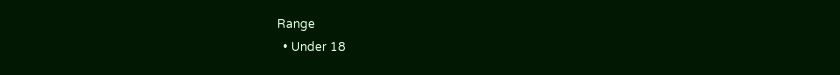Range
  • Under 18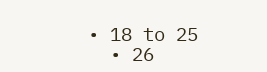• 18 to 25
  • 26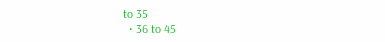to 35
  • 36 to 45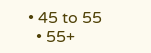• 45 to 55
  • 55+